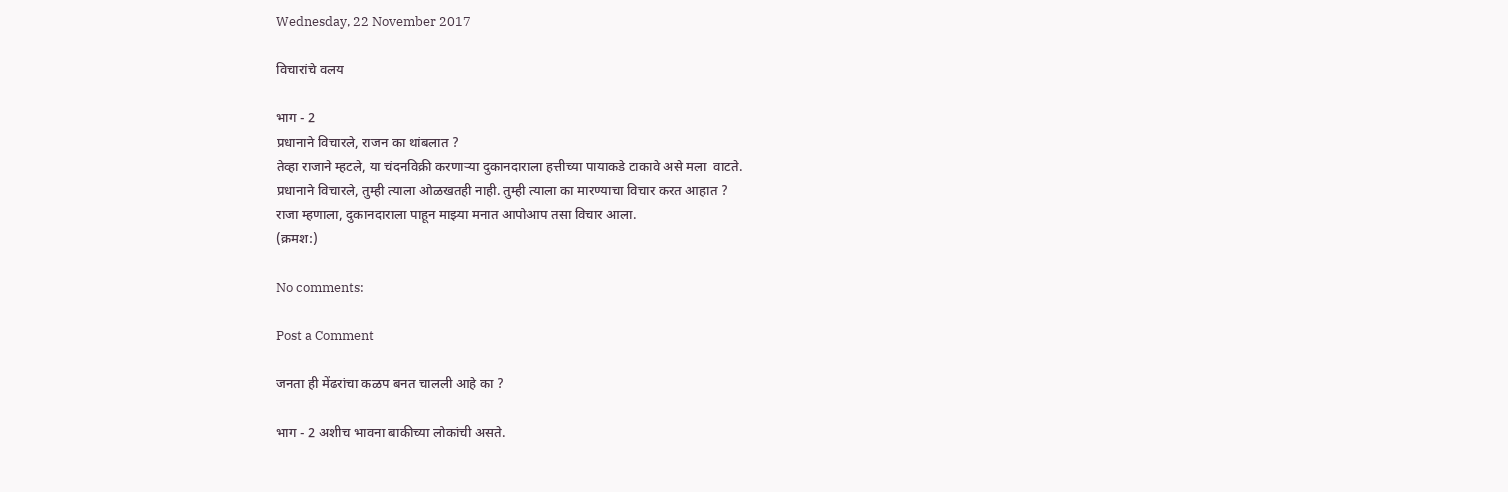Wednesday, 22 November 2017

विचारांचे वलय

भाग - 2
प्रधानाने विचारले, राजन का थांबलात ?
तेव्हा राजाने म्हटले, या चंदनविक्री करणाऱ्या दुकानदाराला हत्तीच्या पायाकडे टाकावे असे मला  वाटते.
प्रधानाने विचारले, तुम्ही त्याला ओळखतही नाही. तुम्ही त्याला का मारण्याचा विचार करत आहात ?
राजा म्हणाला, दुकानदाराला पाहून माझ्या मनात आपोआप तसा विचार आला.
(क्रमश:)

No comments:

Post a Comment

जनता ही मेंढरांचा कळप बनत चालली आहे का ?

भाग - 2 अशीच भावना बाकीच्या लोकांची असते.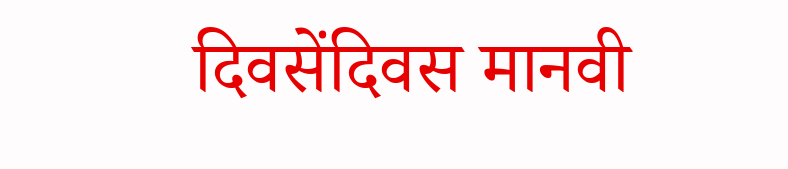दिवसेंदिवस मानवी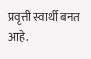प्रवृत्ती स्वार्थी बनत आहे.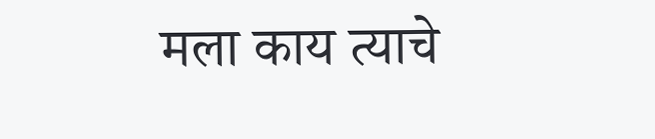मला काय त्याचे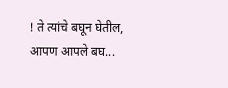! ते त्यांचे बघून घेतील, आपण आपले बघ...